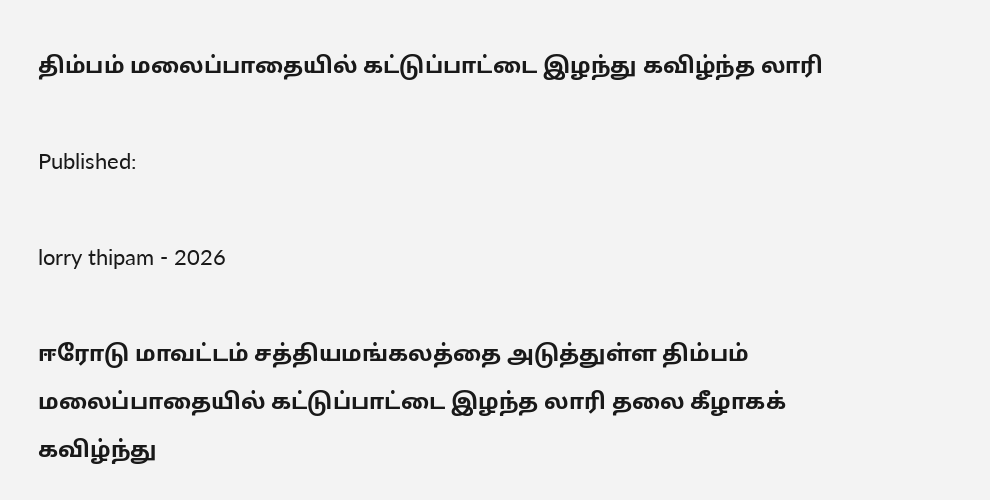திம்பம் மலைப்பாதையில் கட்டுப்பாட்டை இழந்து கவிழ்ந்த லாரி

Published:

lorry thipam - 2026

ஈரோடு மாவட்டம் சத்தியமங்கலத்தை அடுத்துள்ள திம்பம் மலைப்பாதையில் கட்டுப்பாட்டை இழந்த லாரி தலை கீழாகக் கவிழ்ந்து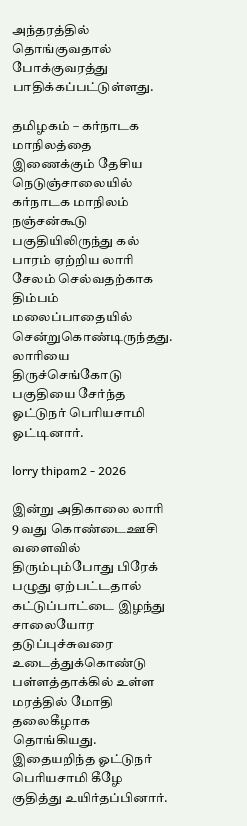அந்தரத்தில் தொங்குவதால் போக்குவரத்து பாதிக்கப்பட்டுள்ளது.

தமிழகம் – கர்நாடக மாநிலத்தை இணைக்கும் தேசிய நெடுஞ்சாலையில் கர்நாடக மாநிலம் நஞ்சன்கூடு பகுதியிலிருந்து கல் பாரம் ஏற்றிய லாரி சேலம் செல்வதற்காக திம்பம் மலைப்பாதையில் சென்றுகொண்டிருந்தது. லாரியை திருச்செங்கோடு பகுதியை சேர்ந்த ஓட்டுநர் பெரியசாமி ஓட்டினார்.

lorry thipam2 - 2026

இன்று அதிகாலை லாரி 9 வது கொண்டைஊசி வளைவில் திரும்பும்போது பிரேக் பழுது ஏற்பட்டதால் கட்டுப்பாட்டை இழந்து சாலையோர தடுப்புச்சுவரை உடைத்துக்கொண்டு பள்ளத்தாக்கில் உள்ள மரத்தில் மோதி தலைகீழாக தொங்கியது. இதையறிந்த ஓட்டுநர் பெரியசாமி கீழே குதித்து உயிர்தப்பினார்.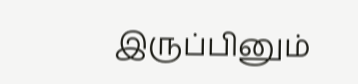இருப்பினும்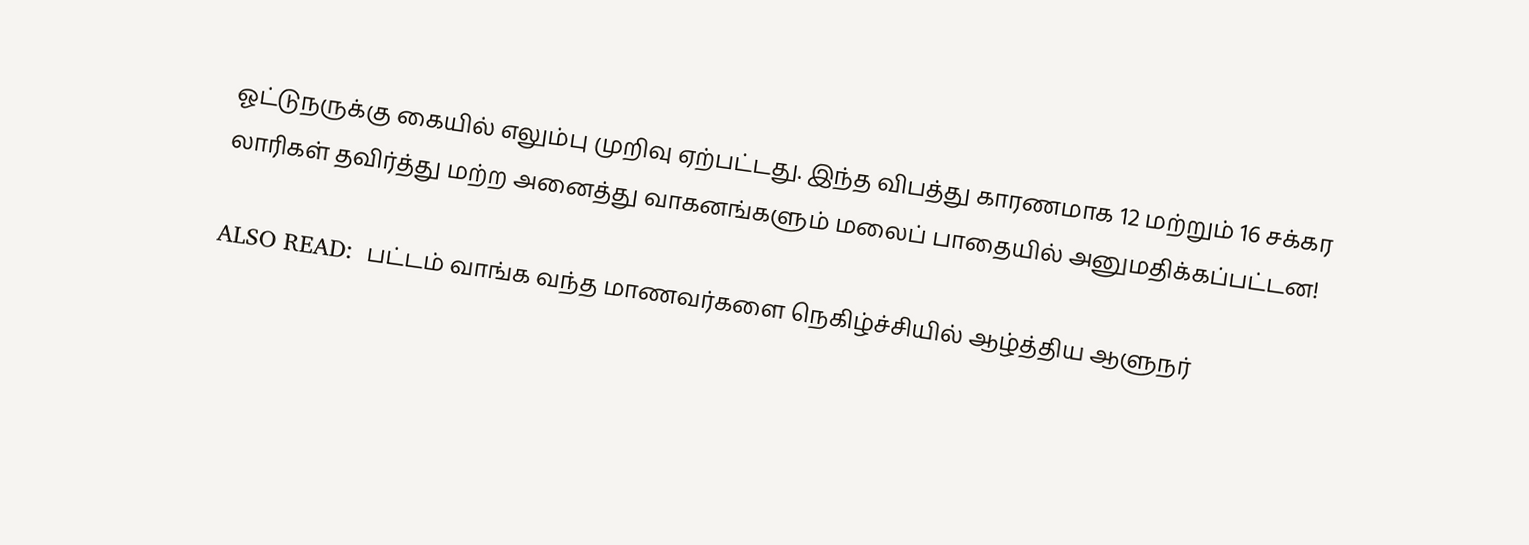ஓட்டுநருக்கு கையில் எலும்பு முறிவு ஏற்பட்டது. இந்த விபத்து காரணமாக 12 மற்றும் 16 சக்கர லாரிகள் தவிர்த்து மற்ற அனைத்து வாகனங்களும் மலைப் பாதையில் அனுமதிக்கப்பட்டன!

ALSO READ:  பட்டம் வாங்க வந்த மாணவர்களை நெகிழ்ச்சியில் ஆழ்த்திய ஆளுநர்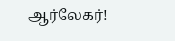ஆர்லேகர்!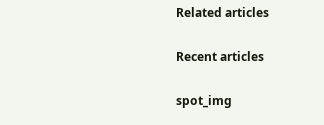Related articles

Recent articles

spot_img